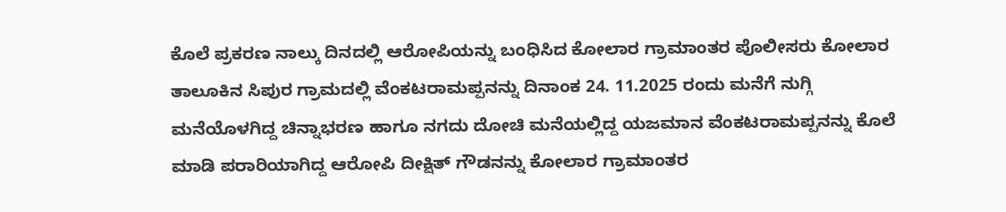ಕೊಲೆ ಪ್ರಕರಣ ನಾಲ್ಕು ದಿನದಲ್ಲಿ ಆರೋಪಿಯನ್ನು ಬಂಧಿಸಿದ ಕೋಲಾರ ಗ್ರಾಮಾಂತರ ಪೊಲೀಸರು ಕೋಲಾರ ತಾಲೂಕಿನ ಸಿಪುರ ಗ್ರಾಮದಲ್ಲಿ ವೆಂಕಟರಾಮಪ್ಪನನ್ನು ದಿನಾಂಕ 24. 11.2025 ರಂದು ಮನೆಗೆ ನುಗ್ಗಿ ಮನೆಯೊಳಗಿದ್ದ ಚಿನ್ನಾಭರಣ ಹಾಗೂ ನಗದು ದೋಚಿ ಮನೆಯಲ್ಲಿದ್ದ ಯಜಮಾನ ವೆಂಕಟರಾಮಪ್ಪನನ್ನು ಕೊಲೆ ಮಾಡಿ ಪರಾರಿಯಾಗಿದ್ದ ಆರೋಪಿ ದೀಕ್ಷಿತ್ ಗೌಡನನ್ನು ಕೋಲಾರ ಗ್ರಾಮಾಂತರ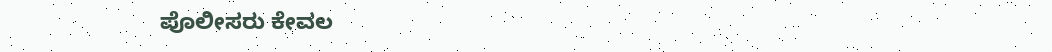ಪೊಲೀಸರು ಕೇವಲ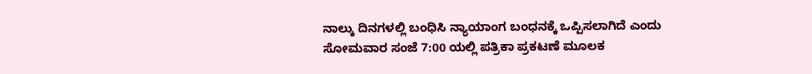ನಾಲ್ಕು ದಿನಗಳಲ್ಲಿ ಬಂಧಿಸಿ ನ್ಯಾಯಾಂಗ ಬಂಧನಕ್ಕೆ ಒಪ್ಪಿಸಲಾಗಿದೆ ಎಂದು ಸೋಮವಾರ ಸಂಜೆ 7:00 ಯಲ್ಲಿ ಪತ್ರಿಕಾ ಪ್ರಕಟಣೆ ಮೂಲಕ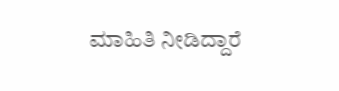ಮಾಹಿತಿ ನೀಡಿದ್ದಾರೆ